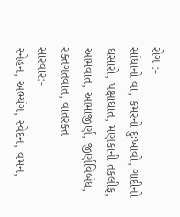રોગ :-
સાંધાનો વા, કમરનો દુઃખાવો, ગાદીનો ઘસારો, પક્ષાઘાત, મણકાની તકલીફ, આમવાત, આમાજીર્ણ, જીર્ણવિબંધ, રક્તગતવાત, વાતરક્ત
સારવાર:-
સ્નેહન, અભ્યંગ, સ્વેદન, વમન,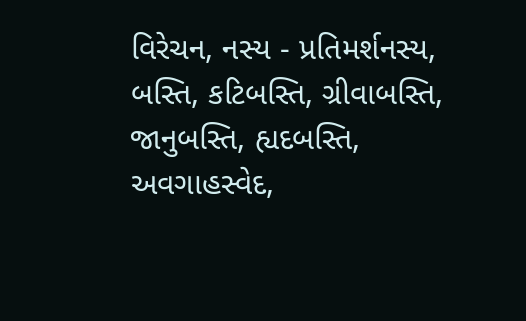વિરેચન, નસ્ય - પ્રતિમર્શનસ્ય, બસ્તિ, કટિબસ્તિ, ગ્રીવાબસ્તિ, જાનુબસ્તિ, હ્યદબસ્તિ, અવગાહસ્વેદ,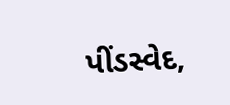પીંડસ્વેદ,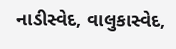નાડીસ્વેદ, વાલુકાસ્વેદ,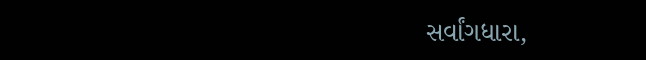સર્વાંગધારા,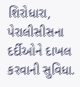શિરોધારા, પેરાલીસીસના દર્દીઓને દાખલ કરવાની સુવિધા.